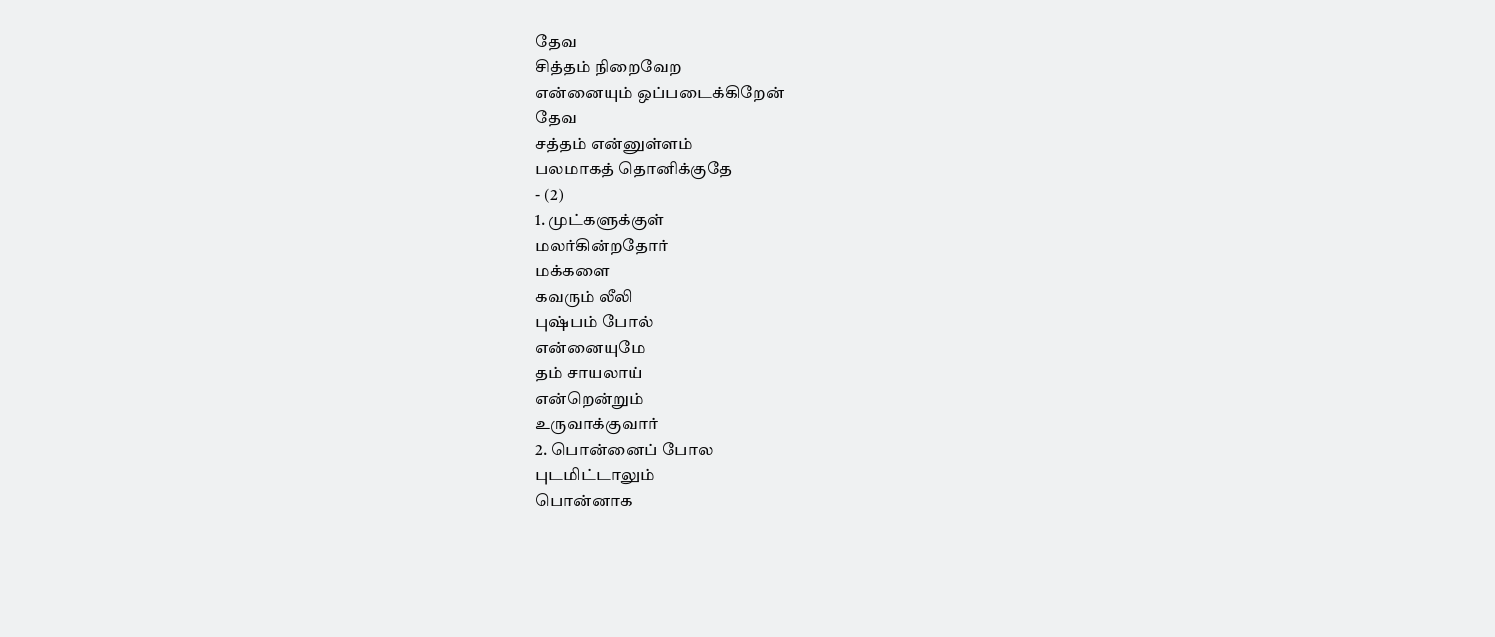தேவ
சித்தம் நிறைவேற
என்னையும் ஒப்படைக்கிறேன்
தேவ
சத்தம் என்னுள்ளம்
பலமாகத் தொனிக்குதே
- (2)
1. முட்களுக்குள்
மலர்கின்றதோர்
மக்களை
கவரும் லீலி
புஷ்பம் போல்
என்னையுமே
தம் சாயலாய்
என்றென்றும்
உருவாக்குவார்
2. பொன்னைப் போல
புடமிட்டாலும்
பொன்னாக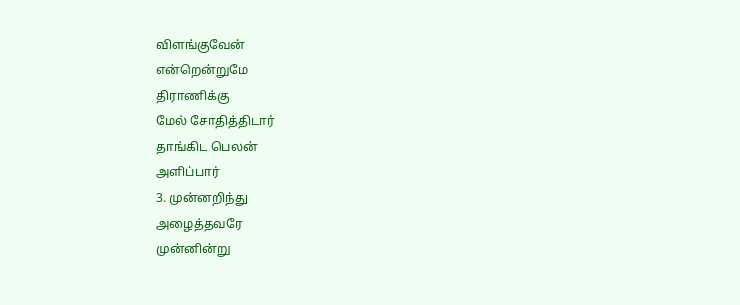விளங்குவேன்
என்றென்றுமே
திராணிக்கு
மேல் சோதித்திடார்
தாங்கிட பெலன்
அளிப்பார்
3. முன்னறிந்து
அழைத்தவரே
முன்னின்று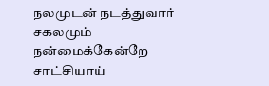நலமுடன் நடத்துவார்
சகலமும்
நன்மைக்கேன்றே
சாட்சியாய்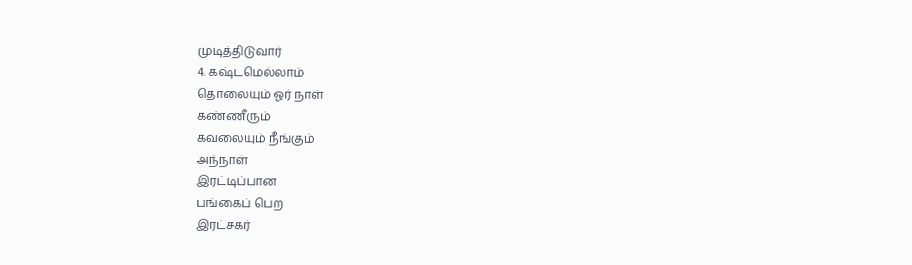முடித்திடுவார்
4. கஷ்டமெல்லாம்
தொலையும் ஓர் நாள்
கண்ணீரும்
கவலையும் நீங்கும்
அந்நாள்
இரட்டிப்பான
பங்கைப் பெற
இரட்சகர்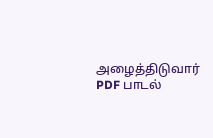அழைத்திடுவார்
PDF பாடல்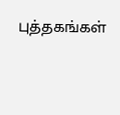புத்தகங்கள்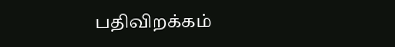பதிவிறக்கம்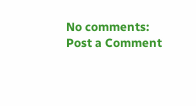No comments:
Post a Comment